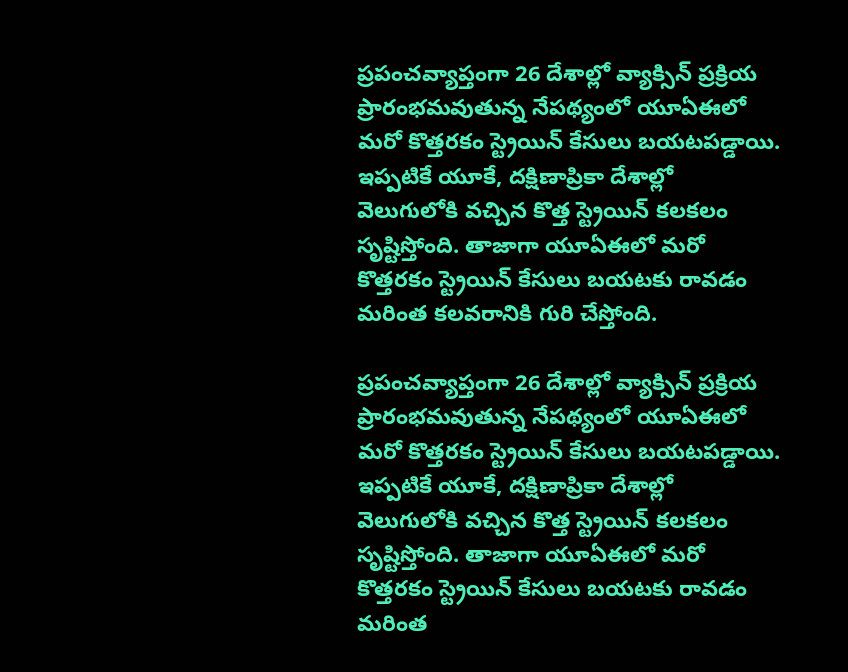ప్రపంచవ్యాప్తంగా 26 దేశాల్లో వ్యాక్సిన్ ప్రక్రియ ప్రారంభమవుతున్న నేపథ్యంలో యూఏఈలో మరో కొత్తరకం స్ట్రెయిన్ కేసులు బయటపడ్డాయి. ఇప్పటికే యూకే, దక్షిణాప్రికా దేశాల్లో వెలుగులోకి వచ్చిన కొత్త స్ట్రెయిన్ కలకలం సృష్టిస్తోంది. తాజాగా యూఏఈలో మరో కొత్తరకం స్ట్రెయిన్ కేసులు బయటకు రావడం మరింత కలవరానికి గురి చేస్తోంది.

ప్రపంచవ్యాప్తంగా 26 దేశాల్లో వ్యాక్సిన్ ప్రక్రియ ప్రారంభమవుతున్న నేపథ్యంలో యూఏఈలో మరో కొత్తరకం స్ట్రెయిన్ కేసులు బయటపడ్డాయి. ఇప్పటికే యూకే, దక్షిణాప్రికా దేశాల్లో వెలుగులోకి వచ్చిన కొత్త స్ట్రెయిన్ కలకలం సృష్టిస్తోంది. తాజాగా యూఏఈలో మరో కొత్తరకం స్ట్రెయిన్ కేసులు బయటకు రావడం మరింత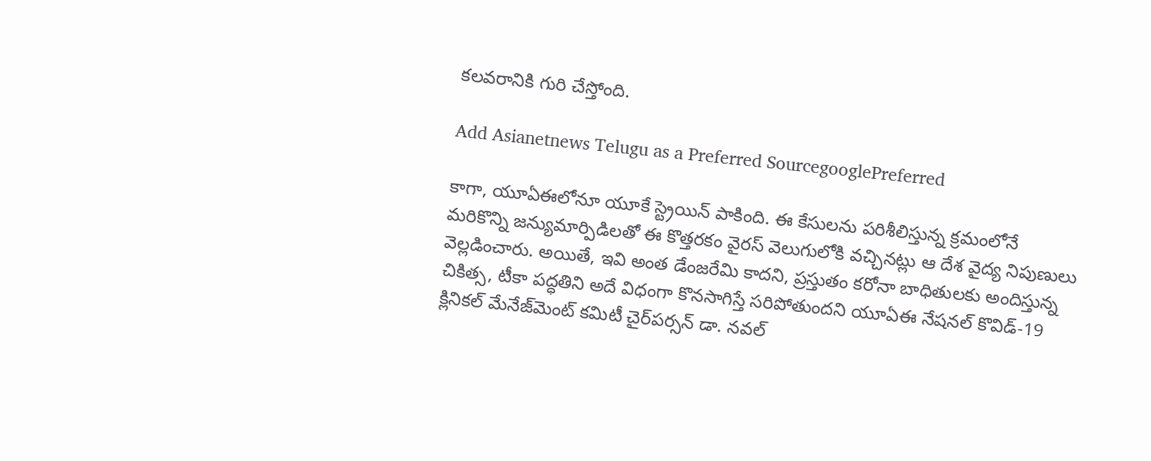కలవరానికి గురి చేస్తోంది.

Add Asianetnews Telugu as a Preferred SourcegooglePreferred

కాగా, యూఏఈలోనూ యూకే స్ట్రెయిన్ పాకింది. ఈ కేసులను పరిశీలిస్తున్న క్రమంలోనే మరికొన్ని జన్యుమార్పిడిలతో ఈ కొత్తరకం వైరస్ వెలుగులోకి వచ్చినట్లు ఆ దేశ వైద్య నిపుణులు వెల్లడించారు. అయితే, ఇవి అంత డేంజరేమి కాదని, ప్రస్తుతం కరోనా బాధితులకు అందిస్తున్న చికిత్స, టీకా పద్ధతిని అదే విధంగా కొనసాగిస్తే సరిపోతుందని యూఏఈ నేషనల్ కొవిడ్-19 క్లినికల్ మేనేజ్‌మెంట్ కమిటీ చైర్‌పర్సన్ డా. నవల్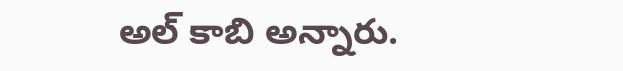అల్ కాబి అన్నారు.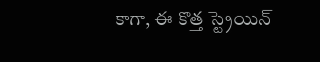కాగా, ఈ కొత్త స్ట్రెయిన్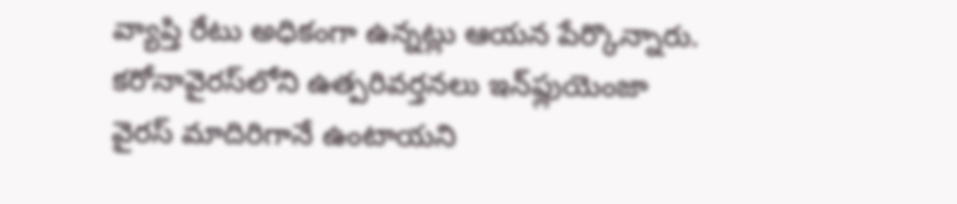వ్యాప్తి రేటు అధికంగా ఉన్నట్లు ఆయన పేర్కొన్నారు. కరోనావైరస్‌లోని ఉత్పరివర్తనలు ఇన్‌ఫ్లుయెంజా వైరస్ మాదిరిగానే ఉంటాయని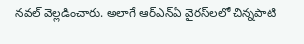నవల్ వెల్లడించారు. అలాగే ఆర్ఎన్ఏ వైరస్‌లలో చిన్నపాటి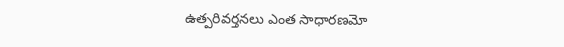ఉత్పరివర్తనలు ఎంత సాధారణమో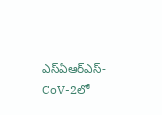ఎస్ఏఆర్ఎస్-CoV-2లో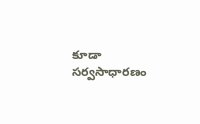కూడా సర్వసాధారణం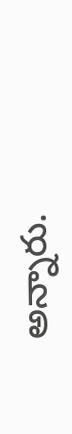అన్నారు.